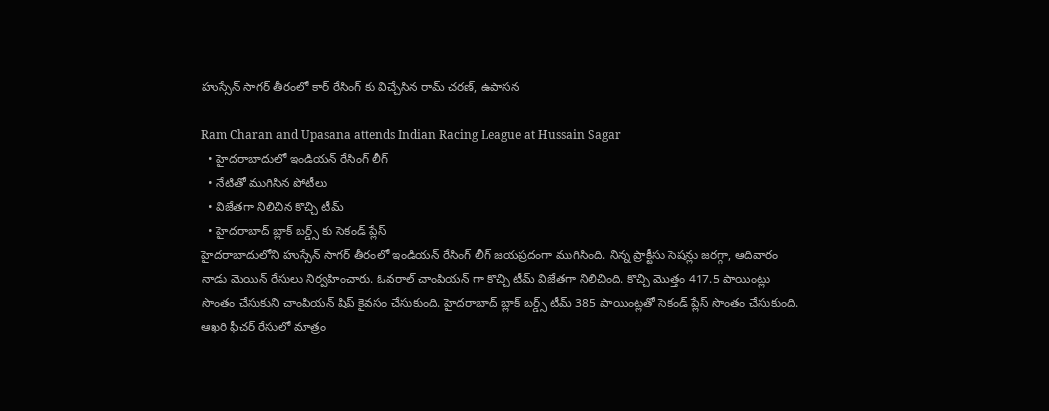హుస్సేన్ సాగర్ తీరంలో కార్ రేసింగ్ కు విచ్చేసిన రామ్ చరణ్, ఉపాసన

Ram Charan and Upasana attends Indian Racing League at Hussain Sagar
  • హైదరాబాదులో ఇండియన్ రేసింగ్ లీగ్
  • నేటితో ముగిసిన పోటీలు
  • విజేతగా నిలిచిన కొచ్చి టీమ్
  • హైదరాబాద్ బ్లాక్ బర్డ్స్ కు సెకండ్ ప్లేస్
హైదరాబాదులోని హుస్సేన్ సాగర్ తీరంలో ఇండియన్ రేసింగ్ లీగ్ జయప్రదంగా ముగిసింది. నిన్న ప్రాక్టీసు సెషన్లు జరగ్గా, ఆదివారం నాడు మెయిన్ రేసులు నిర్వహించారు. ఓవరాల్ చాంపియన్ గా కొచ్చి టీమ్ విజేతగా నిలిచింది. కొచ్చి మొత్తం 417.5 పాయింట్లు సొంతం చేసుకుని చాంపియన్ షిప్ కైవసం చేసుకుంది. హైదరాబాద్ బ్లాక్ బర్డ్స్ టీమ్ 385 పాయింట్లతో సెకండ్ ప్లేస్ సొంతం చేసుకుంది. ఆఖరి ఫీచర్ రేసులో మాత్రం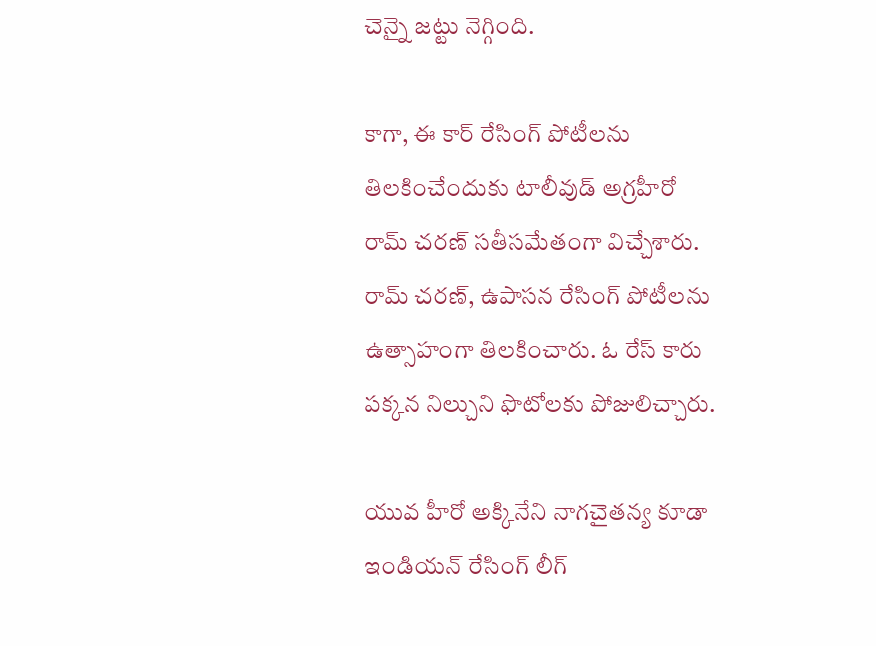చెన్నై జట్టు నెగ్గింది.

కాగా, ఈ కార్ రేసింగ్ పోటీలను తిలకించేందుకు టాలీవుడ్ అగ్రహీరో రామ్ చరణ్ సతీసమేతంగా విచ్చేశారు. రామ్ చరణ్, ఉపాసన రేసింగ్ పోటీలను ఉత్సాహంగా తిలకించారు. ఓ రేస్ కారు పక్కన నిల్చుని ఫొటోలకు పోజులిచ్చారు.

యువ హీరో అక్కినేని నాగచైతన్య కూడా ఇండియన్ రేసింగ్ లీగ్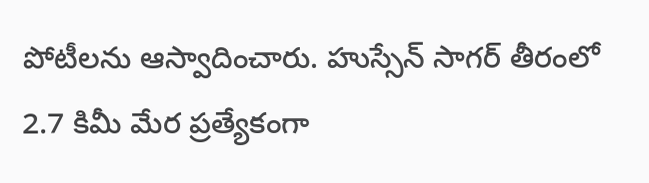పోటీలను ఆస్వాదించారు. హుస్సేన్ సాగర్ తీరంలో 2.7 కిమీ మేర ప్రత్యేకంగా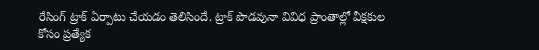రేసింగ్ ట్రాక్ ఏర్పాటు చేయడం తెలిసిందే. ట్రాక్ పొడవునా వివిధ ప్రాంతాల్లో వీక్షకుల కోసం ప్రత్యేక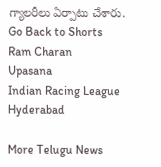గ్యాలరీలు ఏర్పాటు చేశారు.
Go Back to Shorts
Ram Charan
Upasana
Indian Racing League
Hyderabad

More Telugu News